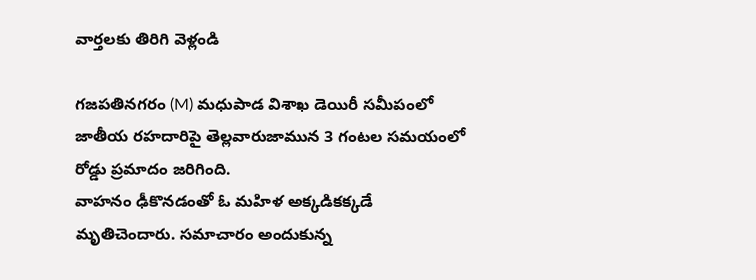వార్తలకు తిరిగి వెళ్లండి

గజపతినగరం (M) మధుపాడ విశాఖ డెయిరీ సమీపంలో జాతీయ రహదారిపై తెల్లవారుజామున 3 గంటల సమయంలో రోడ్డు ప్రమాదం జరిగింది.
వాహనం ఢీకొనడంతో ఓ మహిళ అక్కడికక్కడే మృతిచెందారు. సమాచారం అందుకున్న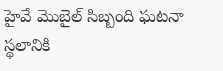హైవే మొబైల్ సిబ్బంది ఘటనా స్థలానికి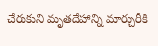చేరుకుని మృతదేహాన్ని మార్చురీకి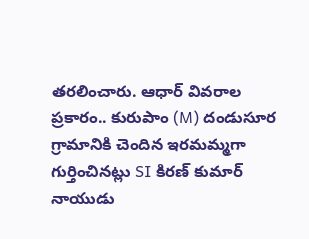తరలించారు. ఆధార్ వివరాల ప్రకారం.. కురుపాం (M) దండుసూర గ్రామానికి చెందిన ఇరమమ్మగా గుర్తించినట్లు SI కిరణ్ కుమార్ నాయుడు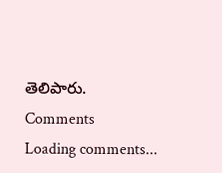తెలిపారు.
Comments
Loading comments...